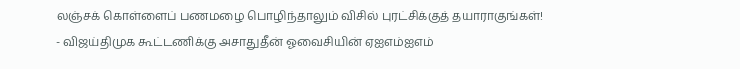லஞ்சக் கொள்ளைப் பணமழை பொழிந்தாலும் விசில் புரட்சிக்குத் தயாராகுங்கள்! - விஜய்திமுக கூட்டணிக்கு அசாதுதீன் ஓவைசியின் ஏஐஎம்ஐஎம்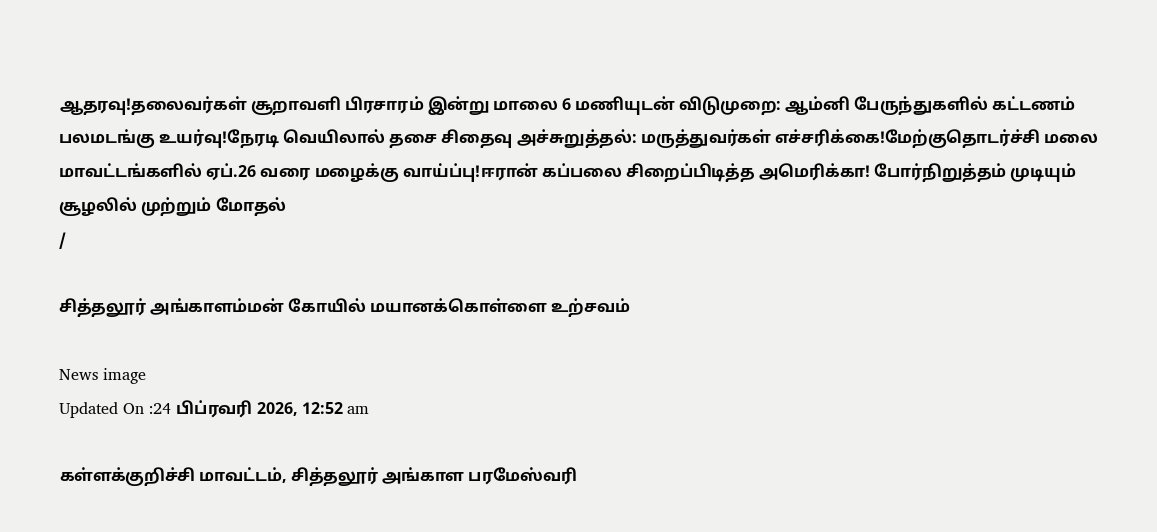ஆதரவு!தலைவர்கள் சூறாவளி பிரசாரம் இன்று மாலை 6 மணியுடன் விடுமுறை: ஆம்னி பேருந்துகளில் கட்டணம் பலமடங்கு உயர்வு!நேரடி வெயிலால் தசை சிதைவு அச்சுறுத்தல்: மருத்துவர்கள் எச்சரிக்கை!மேற்குதொடர்ச்சி மலை மாவட்டங்களில் ஏப்.26 வரை மழைக்கு வாய்ப்பு!ஈரான் கப்பலை சிறைப்பிடித்த அமெரிக்கா! போர்நிறுத்தம் முடியும் சூழலில் முற்றும் மோதல்
/

சித்தலூர் அங்காளம்மன் கோயில் மயானக்கொள்ளை உற்சவம்

News image
Updated On :24 பிப்ரவரி 2026, 12:52 am

கள்ளக்குறிச்சி மாவட்டம், சித்தலூர் அங்காள பரமேஸ்வரி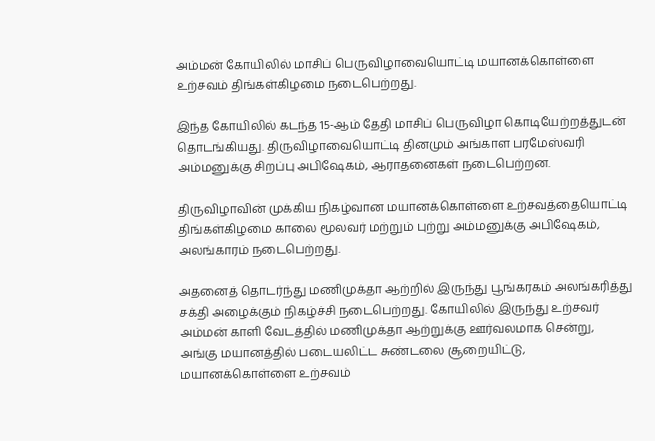அம்மன் கோயிலில் மாசிப் பெருவிழாவையொட்டி மயானக்கொள்ளை உற்சவம் திங்கள்கிழமை நடைபெற்றது.

இந்த கோயிலில் கடந்த 15-ஆம் தேதி மாசிப் பெருவிழா கொடியேற்றத்துடன் தொடங்கியது. திருவிழாவையொட்டி தினமும் அங்காள பரமேஸ்வரி அம்மனுக்கு சிறப்பு அபிஷேகம், ஆராதனைகள் நடைபெற்றன.

திருவிழாவின் முக்கிய நிகழ்வான மயானக்கொள்ளை உற்சவத்தையொட்டி திங்கள்கிழமை காலை மூலவர் மற்றும் புற்று அம்மனுக்கு அபிஷேகம், அலங்காரம் நடைபெற்றது.

அதனைத் தொடர்ந்து மணிமுக்தா ஆற்றில் இருந்து பூங்கரகம் அலங்கரித்து சக்தி அழைக்கும் நிகழ்ச்சி நடைபெற்றது. கோயிலில் இருந்து உற்சவர் அம்மன் காளி வேடத்தில் மணிமுக்தா ஆற்றுக்கு ஊர்வலமாக சென்று, அங்கு மயானத்தில் படையலிட்ட சுண்டலை சூறையிட்டு, மயானக்கொள்ளை உற்சவம்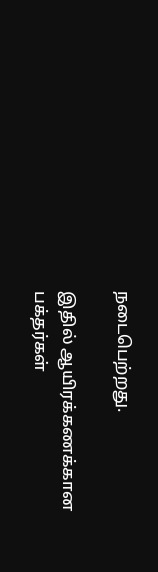நடைபெற்றது.

இதில் ஆயிரக்கணக்கான பக்தர்கள்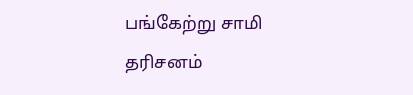பங்கேற்று சாமி தரிசனம்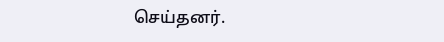செய்தனர்.